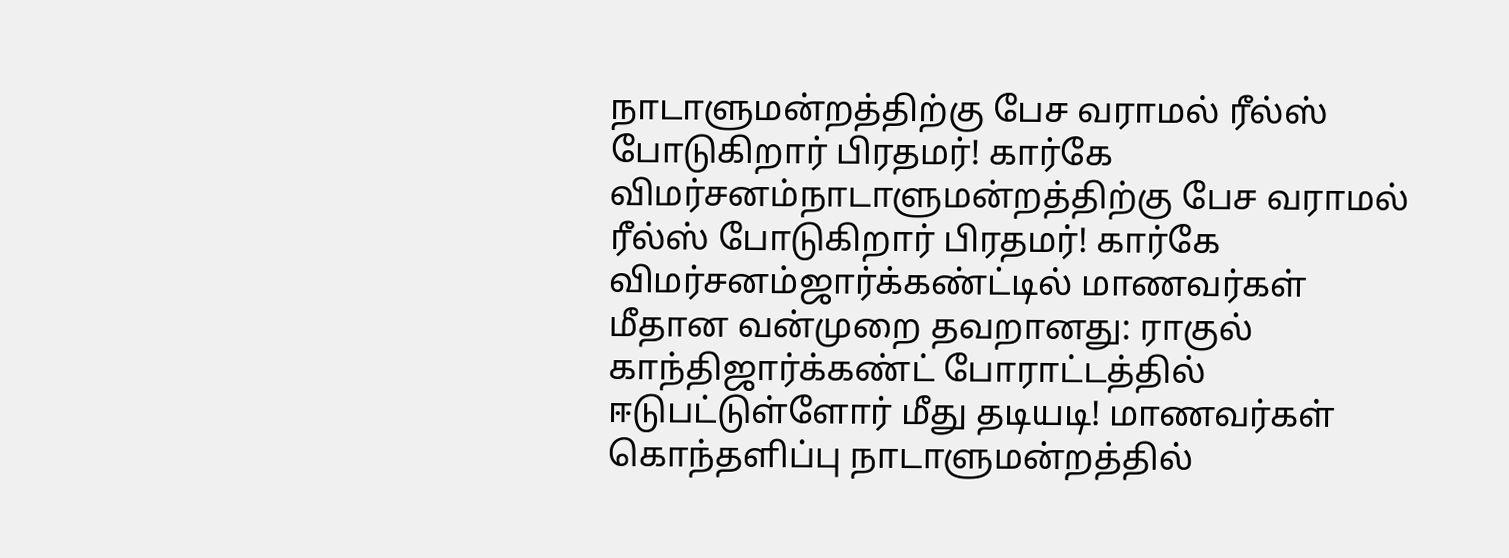நாடாளுமன்றத்திற்கு பேச வராமல் ரீல்ஸ் போடுகிறார் பிரதமர்! கார்கே விமர்சனம்நாடாளுமன்றத்திற்கு பேச வராமல் ரீல்ஸ் போடுகிறார் பிரதமர்! கார்கே விமர்சனம்ஜார்க்கண்ட்டில் மாணவர்கள் மீதான வன்முறை தவறானது: ராகுல் காந்திஜார்க்கண்ட் போராட்டத்தில் ஈடுபட்டுள்ளோர் மீது தடியடி! மாணவர்கள் கொந்தளிப்பு நாடாளுமன்றத்தில்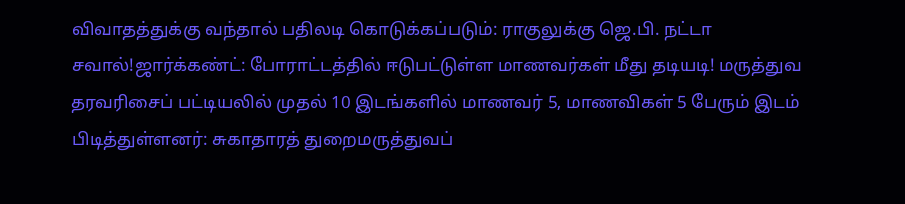விவாதத்துக்கு வந்தால் பதிலடி கொடுக்கப்படும்: ராகுலுக்கு ஜெ.பி. நட்டா சவால்!ஜார்க்கண்ட்: போராட்டத்தில் ஈடுபட்டுள்ள மாணவர்கள் மீது தடியடி! மருத்துவ தரவரிசைப் பட்டியலில் முதல் 10 இடங்களில் மாணவர் 5, மாணவிகள் 5 பேரும் இடம் பிடித்துள்ளனர்: சுகாதாரத் துறைமருத்துவப்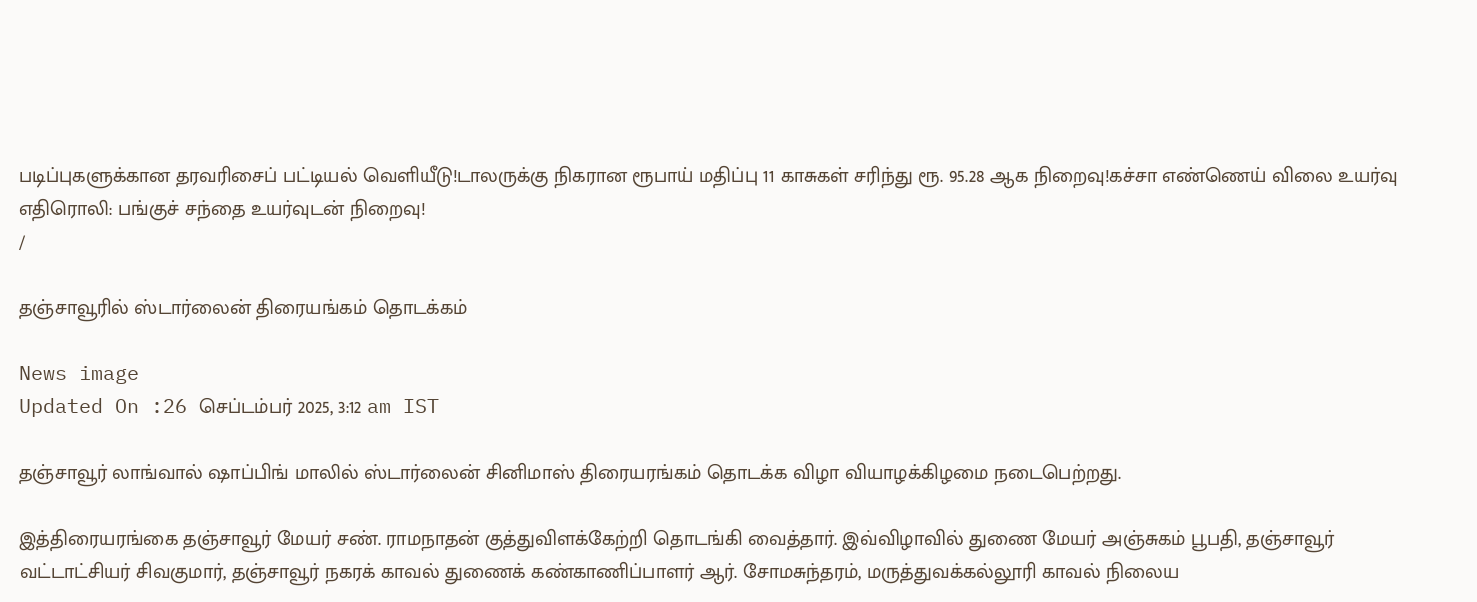படிப்புகளுக்கான தரவரிசைப் பட்டியல் வெளியீடு!டாலருக்கு நிகரான ரூபாய் மதிப்பு 11 காசுகள் சரிந்து ரூ. 95.28 ஆக நிறைவு!கச்சா எண்ணெய் விலை உயர்வு எதிரொலி: பங்குச் சந்தை உயர்வுடன் நிறைவு!
/

தஞ்சாவூரில் ஸ்டார்லைன் திரையங்கம் தொடக்கம்

News image
Updated On :26 செப்டம்பர் 2025, 3:12 am IST

தஞ்சாவூர் லாங்வால் ஷாப்பிங் மாலில் ஸ்டார்லைன் சினிமாஸ் திரையரங்கம் தொடக்க விழா வியாழக்கிழமை நடைபெற்றது.

இத்திரையரங்கை தஞ்சாவூர் மேயர் சண். ராமநாதன் குத்துவிளக்கேற்றி தொடங்கி வைத்தார். இவ்விழாவில் துணை மேயர் அஞ்சுகம் பூபதி, தஞ்சாவூர் வட்டாட்சியர் சிவகுமார், தஞ்சாவூர் நகரக் காவல் துணைக் கண்காணிப்பாளர் ஆர். சோமசுந்தரம், மருத்துவக்கல்லூரி காவல் நிலைய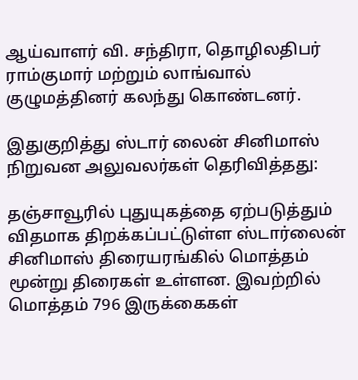ஆய்வாளர் வி. சந்திரா, தொழிலதிபர் ராம்குமார் மற்றும் லாங்வால் குழுமத்தினர் கலந்து கொண்டனர்.

இதுகுறித்து ஸ்டார் லைன் சினிமாஸ் நிறுவன அலுவலர்கள் தெரிவித்தது:

தஞ்சாவூரில் புதுயுகத்தை ஏற்படுத்தும் விதமாக திறக்கப்பட்டுள்ள ஸ்டார்லைன் சினிமாஸ் திரையரங்கில் மொத்தம் மூன்று திரைகள் உள்ளன. இவற்றில் மொத்தம் 796 இருக்கைகள்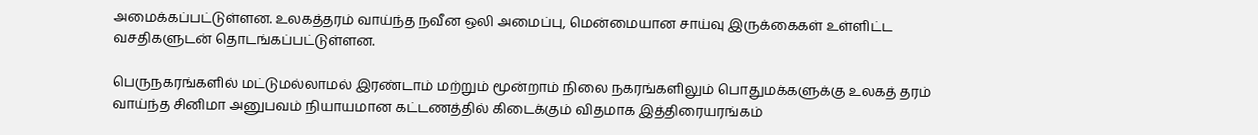அமைக்கப்பட்டுள்ளன. உலகத்தரம் வாய்ந்த நவீன ஒலி அமைப்பு, மென்மையான சாய்வு இருக்கைகள் உள்ளிட்ட வசதிகளுடன் தொடங்கப்பட்டுள்ளன.

பெருநகரங்களில் மட்டுமல்லாமல் இரண்டாம் மற்றும் மூன்றாம் நிலை நகரங்களிலும் பொதுமக்களுக்கு உலகத் தரம் வாய்ந்த சினிமா அனுபவம் நியாயமான கட்டணத்தில் கிடைக்கும் விதமாக இத்திரையரங்கம்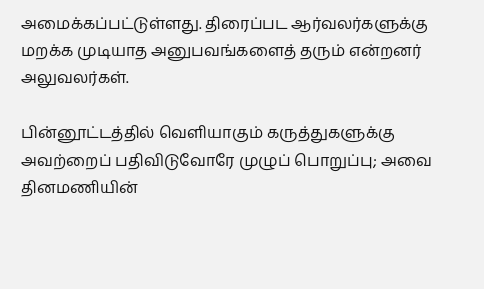அமைக்கப்பட்டுள்ளது. திரைப்பட ஆர்வலர்களுக்கு மறக்க முடியாத அனுபவங்களைத் தரும் என்றனர் அலுவலர்கள்.

பின்னூட்டத்தில் வெளியாகும் கருத்துகளுக்கு அவற்றைப் பதிவிடுவோரே முழுப் பொறுப்பு; அவை தினமணியின்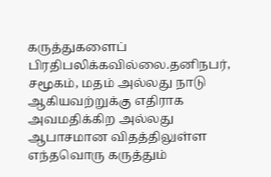கருத்துகளைப் பிரதிபலிக்கவில்லை.தனிநபர், சமூகம், மதம் அல்லது நாடு ஆகியவற்றுக்கு எதிராக அவமதிக்கிற அல்லது ஆபாசமான விதத்திலுள்ள எந்தவொரு கருத்தும்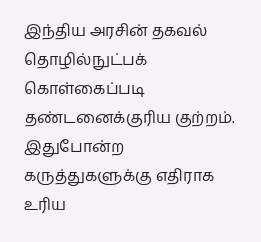இந்திய அரசின் தகவல் தொழில்நுட்பக் கொள்கைப்படி தண்டனைக்குரிய குற்றம். இதுபோன்ற கருத்துகளுக்கு எதிராக உரிய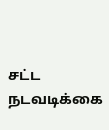சட்ட நடவடிக்கை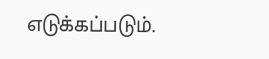எடுக்கப்படும்.